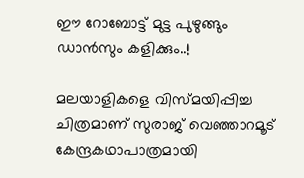ഈ റോബോട്ട് മുട്ട പുഴുങ്ങും ഡാൻസും കളിക്കും..!

മലയാളികളെ വിസ്മയിപ്പിച്ച ചിത്രമാണ് സുരാജ് വെഞ്ഞാറമൂട് കേന്ദ്രകഥാപാത്രമായി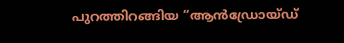പുറത്തിറങ്ങിയ “ആൻഡ്രോയ്ഡ്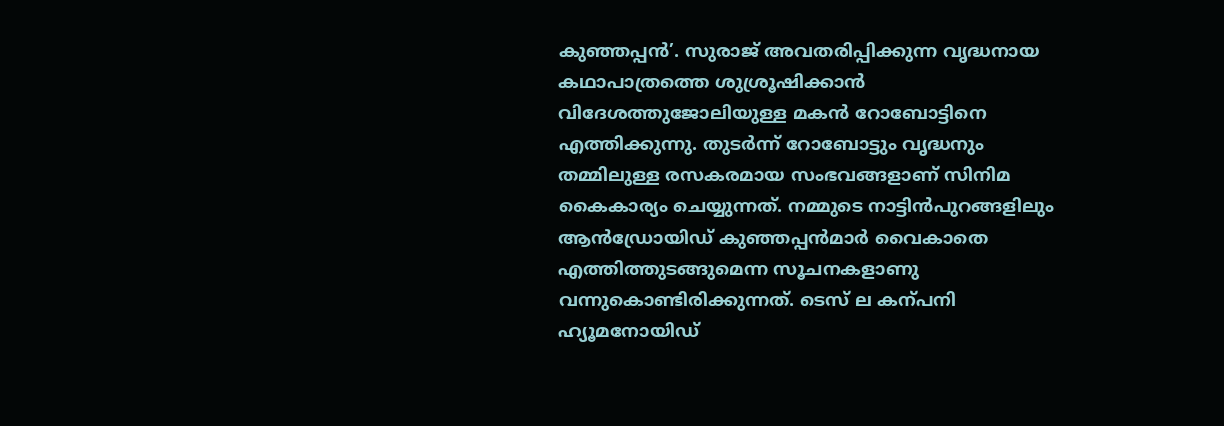കുഞ്ഞപ്പൻ’. സുരാജ് അവതരിപ്പിക്കുന്ന വൃദ്ധനായ കഥാപാത്രത്തെ ശുശ്രൂഷിക്കാൻ വിദേശത്തുജോലിയുള്ള മകൻ റോബോട്ടിനെ എത്തിക്കുന്നു. തുടർന്ന് റോബോട്ടും വൃദ്ധനും തമ്മിലുള്ള രസകരമായ സംഭവങ്ങളാണ് സിനിമ കൈകാര്യം ചെയ്യുന്നത്. നമ്മുടെ നാട്ടിൻപുറങ്ങളിലും ആൻഡ്രോയിഡ് കുഞ്ഞപ്പൻമാർ വൈകാതെ എത്തിത്തുടങ്ങുമെന്ന സൂചനകളാണു വന്നുകൊണ്ടിരിക്കുന്നത്. ടെസ് ല കന്പനി ഹ്യൂമനോയിഡ്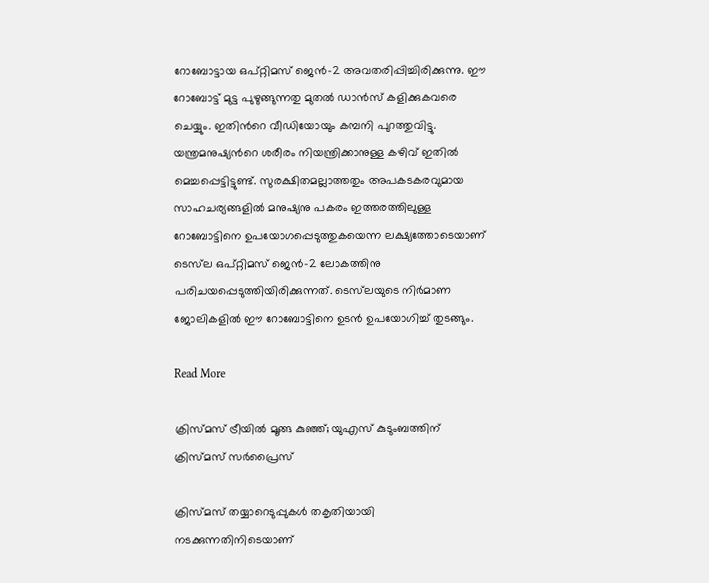റോബോട്ടായ ഒപ്റ്റിമസ് ജെൻ-2 അവതരിപ്പിച്ചിരിക്കുന്നു. ഈ റോബോട്ട് മുട്ട പുഴുങ്ങുന്നതു മുതൽ ഡാൻസ് കളിക്കുകവരെ ചെയ്യും. ഇതിന്‍റെ വീഡിയോയും കമ്പനി പുറത്തുവിട്ടു. യന്ത്രമനുഷ്യന്‍റെ ശരീരം നിയന്ത്രിക്കാനുള്ള കഴിവ് ഇതിൽ മെച്ചപ്പെട്ടിട്ടുണ്ട്. സുരക്ഷിതമല്ലാത്തതും അപകടകരവുമായ സാഹചര്യങ്ങളിൽ മനുഷ്യനു പകരം ഇത്തരത്തിലുള്ള റോബോട്ടിനെ ഉപയോഗപ്പെടുത്തുകയെന്ന ലക്ഷ്യത്തോടെയാണ് ടെസ്‌ല ഒപ്റ്റിമസ് ജെൻ-2 ലോകത്തിനു പരിചയപ്പെടുത്തിയിരിക്കുന്നത്. ടെസ്‌ലയുടെ നിർമാണ ജോലികളിൽ ഈ റോബോട്ടിനെ ഉടൻ ഉപയോഗിച്ച് തുടങ്ങും.

Read More

ക്രിസ്മസ് ട്രീയില്‍ മൂങ്ങ കുഞ്ഞ്; യുഎസ് കുടുംബത്തിന് ക്രിസ്മസ് സര്‍പ്രൈസ്

ക്രിസ്മസ് തയ്യാറെടുപ്പുകള്‍ തകൃതിയായി നടക്കുന്നതിനിടെയാണ്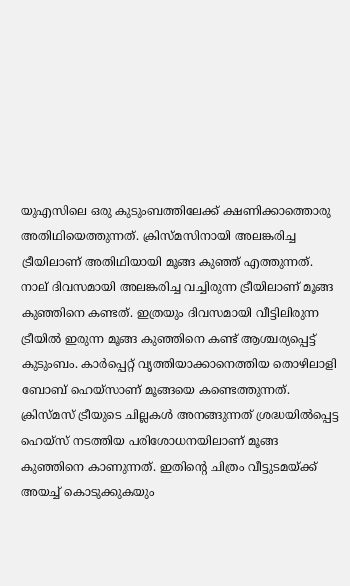യുഎസിലെ ഒരു കുടുംബത്തിലേക്ക് ക്ഷണിക്കാത്തൊരു അതിഥിയെത്തുന്നത്. ക്രിസ്മസിനായി അലങ്കരിച്ച ട്രീയിലാണ് അതിഥിയായി മൂങ്ങ കുഞ്ഞ് എത്തുന്നത്. നാല് ദിവസമായി അലങ്കരിച്ച വച്ചിരുന്ന ട്രീയിലാണ് മൂങ്ങ കുഞ്ഞിനെ കണ്ടത്. ഇത്രയും ദിവസമായി വീട്ടിലിരുന്ന ട്രീയില്‍ ഇരുന്ന മൂങ്ങ കുഞ്ഞിനെ കണ്ട് ആശ്ചര്യപ്പെട്ട് കുടുംബം. കാര്‍പ്പെറ്റ് വൃത്തിയാക്കാനെത്തിയ തൊഴിലാളി ബോബ് ഹെയ്‌സാണ് മൂങ്ങയെ കണ്ടെത്തുന്നത്. ക്രിസ്മസ് ട്രീയുടെ ചില്ലകള്‍ അനങ്ങുന്നത് ശ്രദ്ധയില്‍പ്പെട്ട ഹെയ്‌സ് നടത്തിയ പരിശോധനയിലാണ് മൂങ്ങ കുഞ്ഞിനെ കാണുന്നത്. ഇതിന്‍റെ ചിത്രം വീട്ടുടമയ്ക്ക് അയച്ച് കൊടുക്കുകയും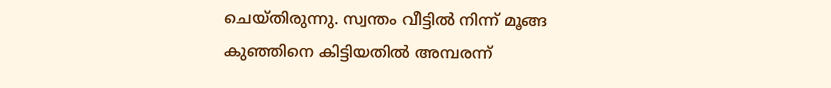ചെയ്തിരുന്നു. സ്വന്തം വീട്ടില്‍ നിന്ന് മൂങ്ങ കുഞ്ഞിനെ കിട്ടിയതില്‍ അമ്പരന്ന്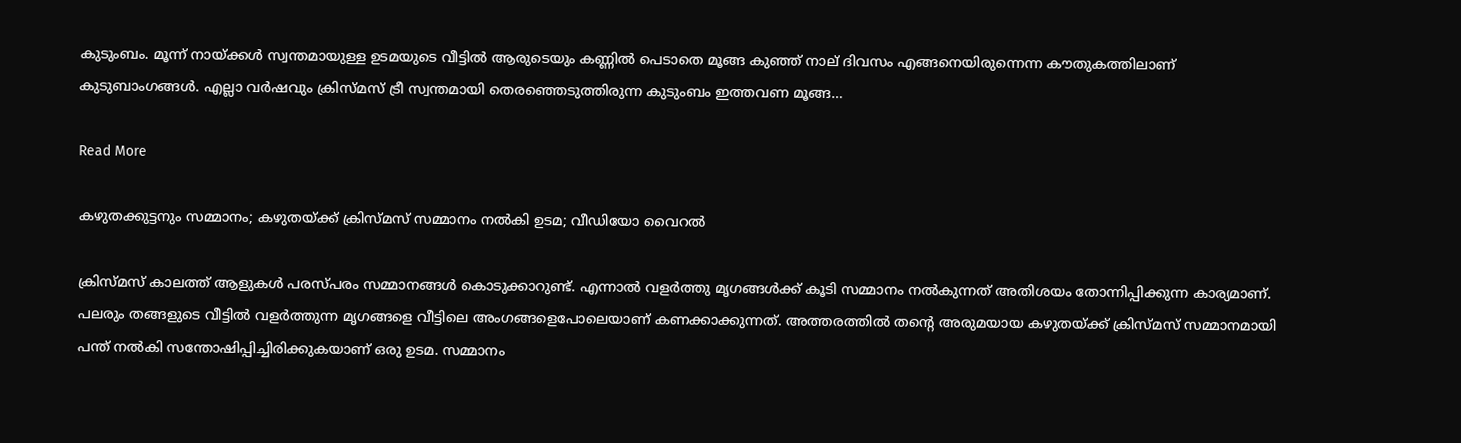കുടുംബം. മൂന്ന് നായ്ക്കള്‍ സ്വന്തമായുള്ള ഉടമയുടെ വീട്ടില്‍ ആരുടെയും കണ്ണില്‍ പെടാതെ മൂങ്ങ കുഞ്ഞ് നാല് ദിവസം എങ്ങനെയിരുന്നെന്ന കൗതുകത്തിലാണ് കുടുബാംഗങ്ങള്‍. എല്ലാ വര്‍ഷവും ക്രിസ്മസ് ട്രീ സ്വന്തമായി തെരഞ്ഞെടുത്തിരുന്ന കുടുംബം ഇത്തവണ മൂങ്ങ…

Read More

കഴുതക്കുട്ടനും സമ്മാനം; കഴുതയ്ക്ക് ക്രിസ്മസ് സമ്മാനം നല്‍കി ഉടമ; വീഡിയോ വൈറല്‍

ക്രിസ്മസ് കാലത്ത് ആളുകള്‍ പരസ്പരം സമ്മാനങ്ങള്‍ കൊടുക്കാറുണ്ട്. എന്നാല്‍ വളർത്തു മൃഗങ്ങൾക്ക് കൂടി സമ്മാനം നൽകുന്നത് അതിശയം തോന്നിപ്പിക്കുന്ന കാര്യമാണ്. പലരും തങ്ങളുടെ വീട്ടിൽ വളർത്തുന്ന മൃഗങ്ങളെ വീട്ടിലെ അംഗങ്ങളെപോലെയാണ് കണക്കാക്കുന്നത്. അത്തരത്തിൽ തന്‍റെ അരുമയായ കഴുതയ്ക്ക് ക്രിസ്മസ് സമ്മാനമായി പന്ത് നല്‍കി സന്തോഷിപ്പിച്ചിരിക്കുകയാണ് ഒരു ഉടമ. സമ്മാനം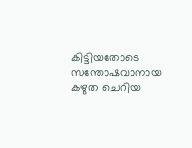കിട്ടിയതോടെ സന്തോഷവാനായ കഴുത ചെറിയ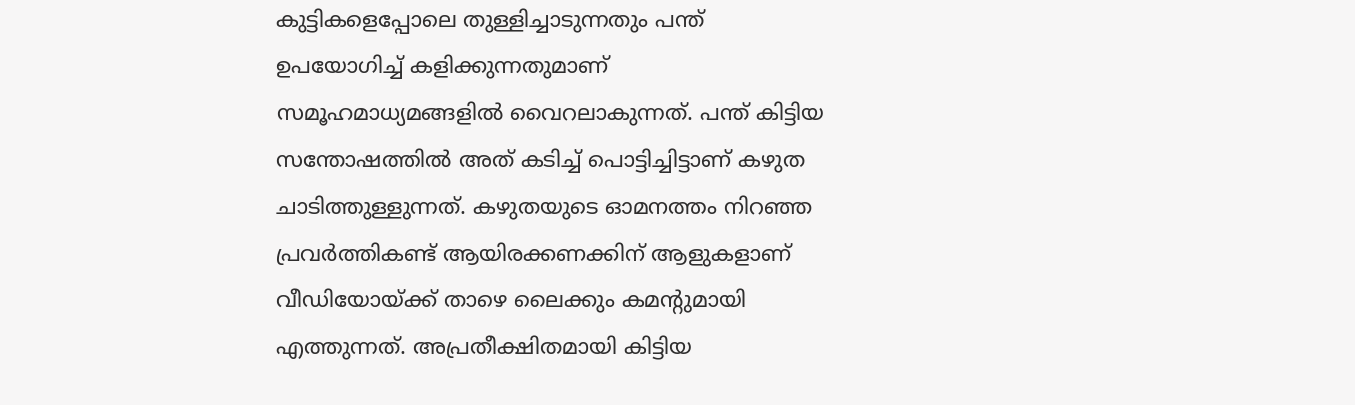കുട്ടികളെപ്പോലെ തുള്ളിച്ചാടുന്നതും പന്ത് ഉപയോഗിച്ച് കളിക്കുന്നതുമാണ് സമൂഹമാധ്യമങ്ങളില്‍ വൈറലാകുന്നത്. പന്ത് കിട്ടിയ സന്തോഷത്തില്‍ അത് കടിച്ച് പൊട്ടിച്ചിട്ടാണ് കഴുത ചാടിത്തുള്ളുന്നത്. കഴുതയുടെ ഓമനത്തം നിറഞ്ഞ പ്രവര്‍ത്തികണ്ട് ആയിരക്കണക്കിന് ആളുകളാണ് വീഡിയോയ്ക്ക് താഴെ ലൈക്കും കമന്‍റുമായി എത്തുന്നത്. അപ്രതീക്ഷിതമായി കിട്ടിയ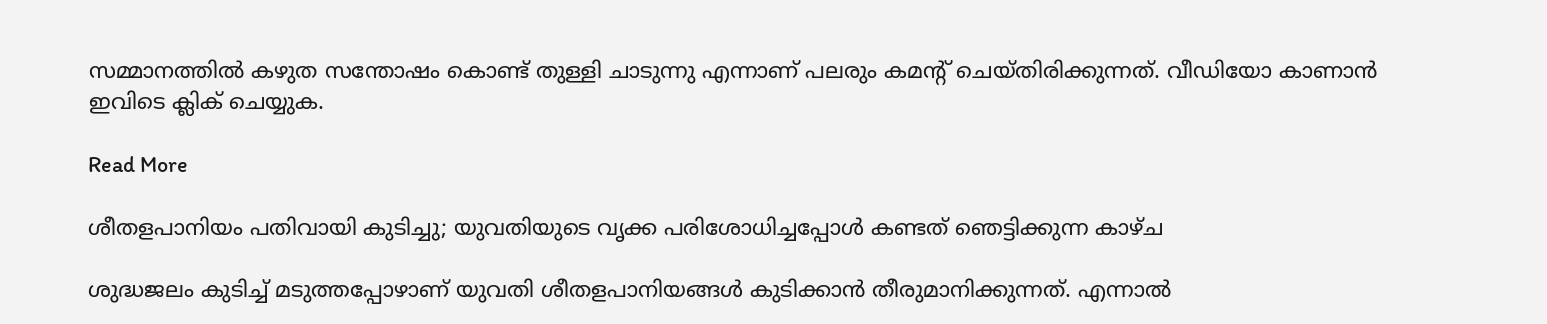സമ്മാനത്തിൽ കഴുത സന്തോഷം കൊണ്ട് തുള്ളി ചാടുന്നു എന്നാണ് പലരും കമന്‍റ് ചെയ്തിരിക്കുന്നത്. വീഡിയോ കാണാൻ ഇവിടെ ക്ലിക് ചെയ്യുക.

Read More

ശീതളപാനിയം പതിവായി കുടിച്ചു; യുവതിയുടെ വൃക്ക പരിശോധിച്ചപ്പോൾ കണ്ടത് ഞെട്ടിക്കുന്ന കാഴ്ച

ശുദ്ധജലം കുടിച്ച് മടുത്തപ്പോഴാണ് യുവതി ശീതളപാനിയങ്ങൾ കുടിക്കാൻ തീരുമാനിക്കുന്നത്. എന്നാൽ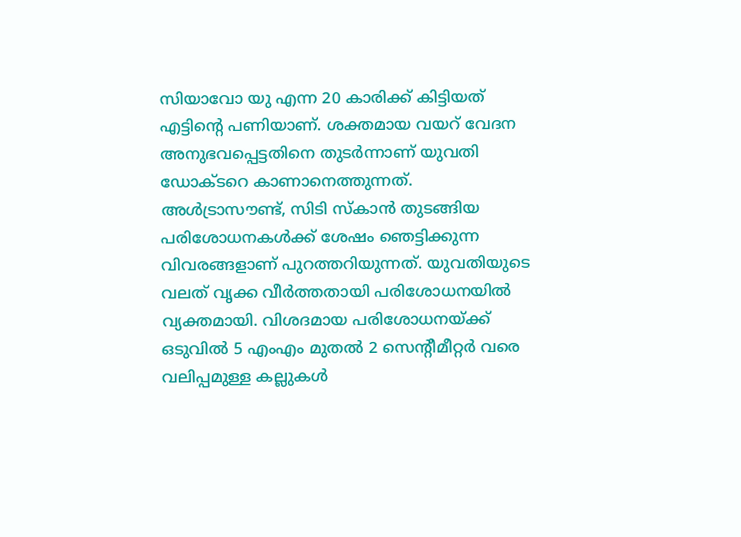സിയാവോ യു എന്ന 20 കാരിക്ക് കിട്ടിയത് എട്ടിന്‍റെ പണിയാണ്. ശക്തമായ വയറ് വേദന അനുഭവപ്പെട്ടതിനെ തുടർന്നാണ് യുവതി ഡോക്ടറെ കാണാനെത്തുന്നത്. അൾട്രാസൗണ്ട്, സിടി സ്കാൻ തുടങ്ങിയ പരിശോധനകള്‍ക്ക് ശേഷം ഞെട്ടിക്കുന്ന വിവരങ്ങളാണ് പുറത്തറിയുന്നത്. യുവതിയുടെ വലത് വൃക്ക വീർത്തതായി പരിശോധനയിൽ വ്യക്തമായി. വിശദമായ പരിശോധനയ്ക്ക് ഒടുവിൽ 5 എംഎം മുതൽ 2 സെന്‍റീമീറ്റർ വരെ വലിപ്പമുള്ള കല്ലുകള്‍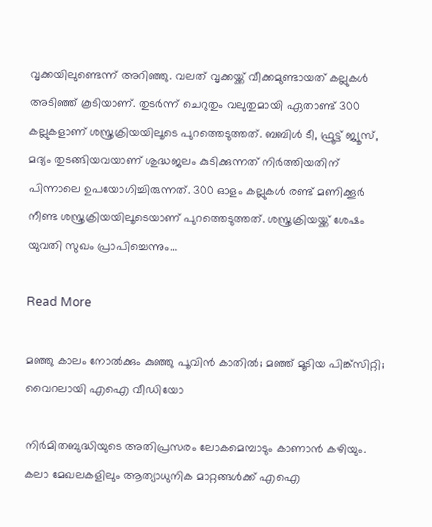വൃക്കയിലുണ്ടെന്ന് അറിഞ്ഞു. വലത് വൃക്കയ്ക്ക് വീക്കമുണ്ടായത് കല്ലുകള്‍ അടിഞ്ഞ് കൂടിയാണ്. തുടർന്ന് ചെറുതും വലുതുമായി ഏതാണ്ട് 300 കല്ലുകളാണ് ശസ്ത്രക്രിയയിലൂടെ പുറത്തെടുത്തത്. ബബിൾ ടീ, ഫ്രൂട്ട് ജ്യൂസ്, മദ്യം തുടങ്ങിയവയാണ് ശുദ്ധജലം കുടിക്കുന്നത് നിർത്തിയതിന് പിന്നാലെ ഉപയോഗിച്ചിരുന്നത്. 300 ഓളം കല്ലുകള്‍ രണ്ട് മണിക്കൂര്‍ നീണ്ട ശസ്ത്രക്രിയയിലൂടെയാണ് പുറത്തെടുത്തത്. ശസ്ത്രക്രിയയ്ക്ക് ശേഷം യുവതി സുഖം പ്രാപിച്ചെന്നും…

Read More

മഞ്ഞു കാലം നോൽക്കും കുഞ്ഞു പൂവിൻ കാതിൽ; മഞ്ഞ് മൂടിയ പിങ്ക്‌സിറ്റി; വൈറലായി എഐ വീഡിയോ

നിര്‍മിതബുദ്ധിയുടെ അതിപ്രസരം ലോകമെമ്പാടും കാണാന്‍ കഴിയും. കലാ മേഖലകളിലും ആത്യാധുനിക മാറ്റങ്ങള്‍ക്ക് എഐ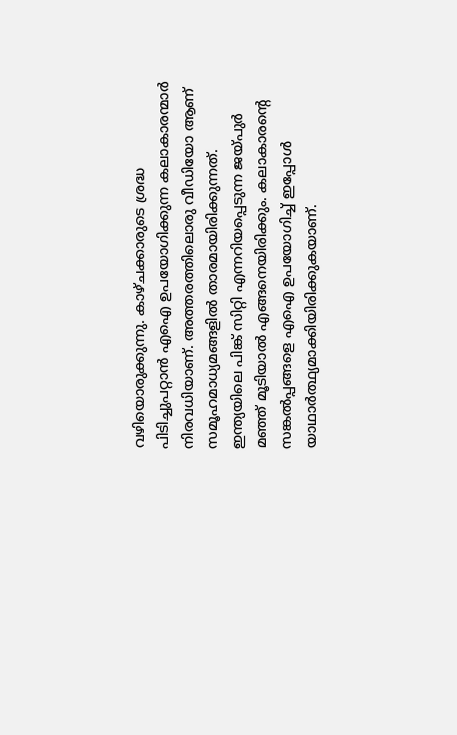വഴിയൊരുക്കുന്നു. കാഴ്ചക്കാരുടെ ശ്രദ്ധ പിടിച്ചുപറ്റാന്‍ എഐ ഉപയോഗിക്കുന്ന കലാകാരന്മാര്‍ നിരവധിയാണ്. അത്തരത്തിലൊരു വീഡിയോ ആണ് സമൂഹമാധ്യമങ്ങളില്‍ താരമായിരിക്കുന്നത്. ഇന്ത്യയിലെ പിങ്ക് സിറ്റി എന്നറിയപ്പെടുന്ന ജയ്പുര്‍ മഞ്ഞ് മൂടിയാല്‍ എങ്ങനെയിരിക്കും. കലാകാരന്‍റെ സങ്കല്‍പ്പങ്ങളെ എഐ ഉപയോഗിച്ച് ഇപ്പോള്‍ യാഥാര്‍ത്ഥ്യമാക്കിയിരിക്കുകയാണ്.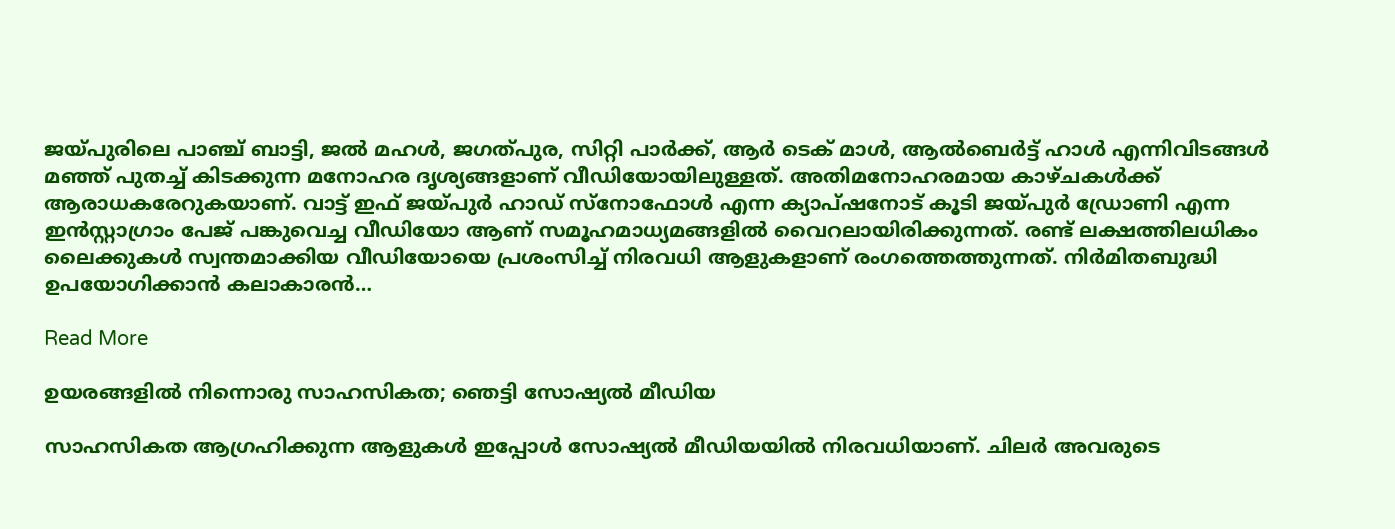ജയ്പുരിലെ പാഞ്ച് ബാട്ടി, ജല്‍ മഹള്‍, ജഗത്പുര, സിറ്റി പാര്‍ക്ക്, ആര്‍ ടെക് മാള്‍, ആല്‍ബെര്‍ട്ട് ഹാള്‍ എന്നിവിടങ്ങള്‍ മഞ്ഞ് പുതച്ച് കിടക്കുന്ന മനോഹര ദൃശ്യങ്ങളാണ് വീഡിയോയിലുള്ളത്. അതിമനോഹരമായ കാഴ്ചകള്‍ക്ക് ആരാധകരേറുകയാണ്. വാട്ട് ഇഫ് ജയ്പുര്‍ ഹാഡ് സ്‌നോഫോള്‍ എന്ന ക്യാപ്ഷനോട് കൂടി ജയ്പുര്‍ ഡ്രോണി എന്ന ഇന്‍സ്റ്റാഗ്രാം പേജ് പങ്കുവെച്ച വീഡിയോ ആണ് സമൂഹമാധ്യമങ്ങളില്‍ വൈറലായിരിക്കുന്നത്. രണ്ട് ലക്ഷത്തിലധികം ലൈക്കുകള്‍ സ്വന്തമാക്കിയ വീഡിയോയെ പ്രശംസിച്ച് നിരവധി ആളുകളാണ് രംഗത്തെത്തുന്നത്. നിര്‍മിതബുദ്ധി ഉപയോഗിക്കാന്‍ കലാകാരന്‍…

Read More

ഉയരങ്ങളിൽ നിന്നൊരു സാഹസികത; ഞെട്ടി സോഷ്യൽ മീഡിയ

സാഹസികത ആഗ്രഹിക്കുന്ന ആളുകൾ ഇപ്പോൾ സോഷ്യൽ മീഡിയയിൽ നിരവധിയാണ്. ചിലർ അവരുടെ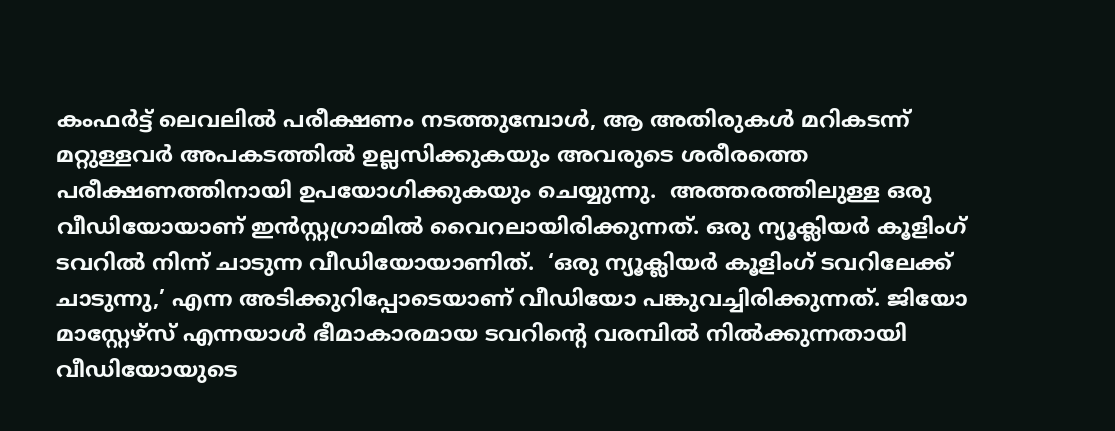കംഫർട്ട് ലെവലിൽ പരീക്ഷണം നടത്തുമ്പോൾ, ആ അതിരുകൾ മറികടന്ന് മറ്റുള്ളവർ അപകടത്തിൽ ഉല്ലസിക്കുകയും അവരുടെ ശരീരത്തെ പരീക്ഷണത്തിനായി ഉപയോഗിക്കുകയും ചെയ്യുന്നു.  അത്തരത്തിലുള്ള ഒരു വീഡിയോയാണ് ഇൻസ്റ്റഗ്രാമിൽ വൈറലായിരിക്കുന്നത്. ഒരു ന്യൂക്ലിയർ കൂളിംഗ് ടവറിൽ നിന്ന് ചാടുന്ന വീഡിയോയാണിത്.  ‘ഒരു ന്യൂക്ലിയർ കൂളിംഗ് ടവറിലേക്ക് ചാടുന്നു,’ എന്ന അടിക്കുറിപ്പോടെയാണ് വീഡിയോ പങ്കുവച്ചിരിക്കുന്നത്. ജിയോ മാസ്റ്റേഴ്‌സ് എന്നയാൾ ഭീമാകാരമായ ടവറിന്‍റെ വരമ്പിൽ നിൽക്കുന്നതായി വീഡിയോയുടെ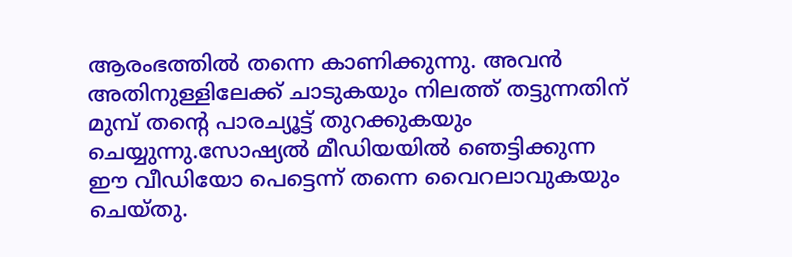ആരംഭത്തിൽ തന്നെ കാണിക്കുന്നു. അവൻ അതിനുള്ളിലേക്ക് ചാടുകയും നിലത്ത് തട്ടുന്നതിന് മുമ്പ് തന്‍റെ പാരച്യൂട്ട് തുറക്കുകയും ചെയ്യുന്നു.സോഷ്യൽ മീഡിയയിൽ ഞെട്ടിക്കുന്ന ഈ വീഡിയോ പെട്ടെന്ന് തന്നെ വൈറലാവുകയും ചെയ്തു.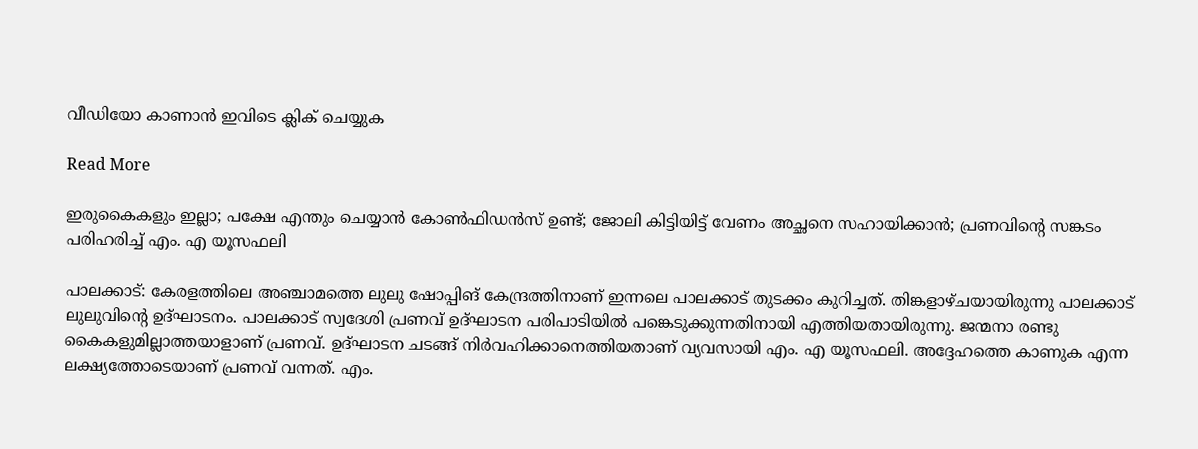വീഡിയോ കാണാൻ ഇവിടെ ക്ലിക് ചെയ്യുക

Read More

ഇരുകൈകളും ഇല്ലാ; പക്ഷേ എന്തും ചെയ്യാൻ കോൺഫിഡൻസ് ഉണ്ട്; ജോലി കിട്ടിയിട്ട് വേണം അച്ഛനെ സഹായിക്കാന്‍; പ്രണവിന്‍റെ സങ്കടം പരിഹരിച്ച് എം. എ യൂസഫലി

പാലക്കാട്: കേരളത്തിലെ അഞ്ചാമത്തെ ലുലു ഷോപ്പിങ് കേന്ദ്രത്തിനാണ് ഇന്നലെ പാലക്കാട് തുടക്കം കുറിച്ചത്. തിങ്കളാഴ്ചയായിരുന്നു പാലക്കാട്‌ ലുലുവിന്‍റെ ഉദ്ഘാടനം. പാലക്കാട് സ്വദേശി പ്രണവ് ഉദ്ഘാടന പരിപാടിയിൽ പങ്കെടുക്കുന്നതിനായി എത്തിയതായിരുന്നു. ജന്മനാ രണ്ടു കൈകളുമില്ലാത്തയാളാണ് പ്രണവ്. ഉദ്ഘാടന ചടങ്ങ് നിർവഹിക്കാനെത്തിയതാണ് വ്യവസായി എം. എ യൂസഫലി. അദ്ദേഹത്തെ കാണുക എന്ന ലക്ഷ്യത്തോടെയാണ് പ്രണവ് വന്നത്. എം.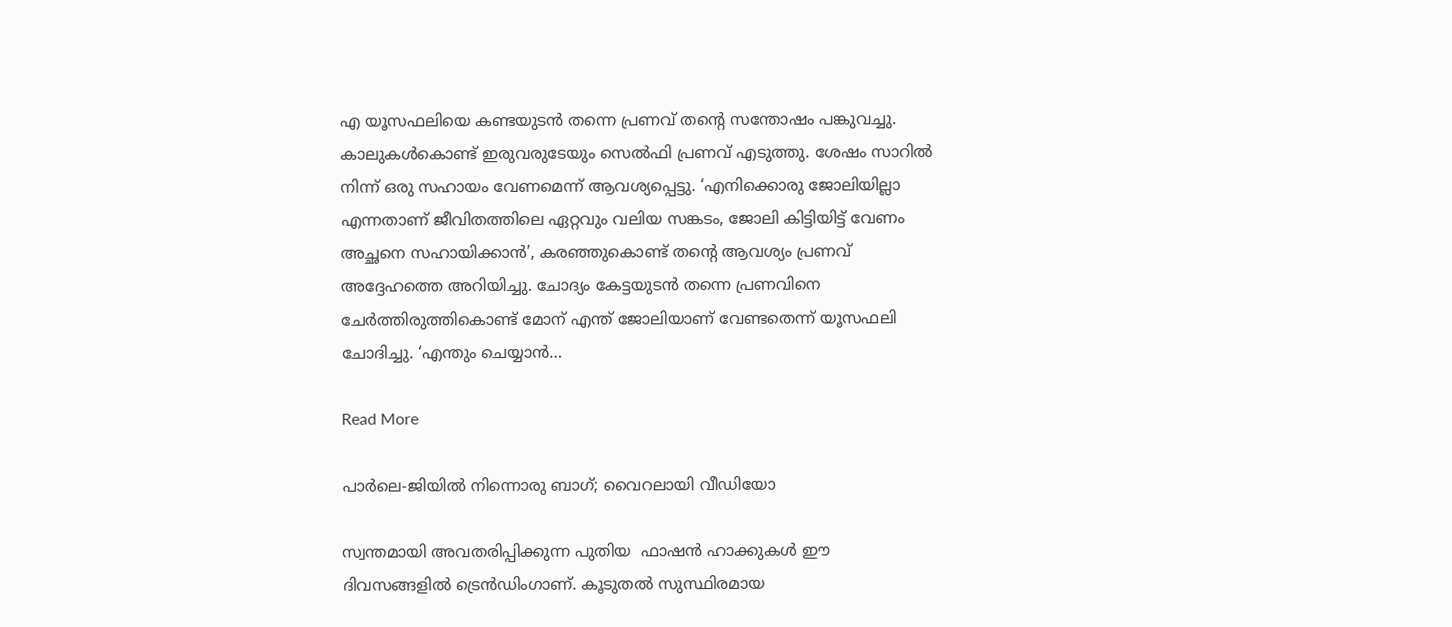എ യൂസഫലിയെ കണ്ടയുടൻ തന്നെ പ്രണവ് തന്‍റെ സന്തോഷം പങ്കുവച്ചു. കാലുകള്‍കൊണ്ട് ഇരുവരുടേയും സെല്‍ഫി പ്രണവ് എടുത്തു. ശേഷം സാറില്‍ നിന്ന് ഒരു സഹായം വേണമെന്ന് ആവശ്യപ്പെട്ടു. ‘എനിക്കൊരു ജോലിയില്ലാ എന്നതാണ് ജീവിതത്തിലെ ഏറ്റവും വലിയ സങ്കടം, ജോലി കിട്ടിയിട്ട് വേണം അച്ഛനെ സഹായിക്കാന്‍’, കരഞ്ഞുകൊണ്ട് തന്‍റെ ആവശ്യം പ്രണവ് അദ്ദേഹത്തെ അറിയിച്ചു. ചോദ്യം കേട്ടയുടൻ തന്നെ പ്രണവിനെ ചേര്‍ത്തിരുത്തികൊണ്ട് മോന് എന്ത് ജോലിയാണ് വേണ്ടതെന്ന് യൂസഫലി ചോദിച്ചു. ‘എന്തും ചെയ്യാന്‍…

Read More

പാർലെ-ജിയിൽ നിന്നൊരു ബാഗ്; വൈറലായി വീഡിയോ

സ്വന്തമായി അവതരിപ്പിക്കുന്ന പുതിയ  ഫാഷൻ ഹാക്കുകൾ ഈ ദിവസങ്ങളിൽ ട്രെൻഡിംഗാണ്. കൂടുതൽ സുസ്ഥിരമായ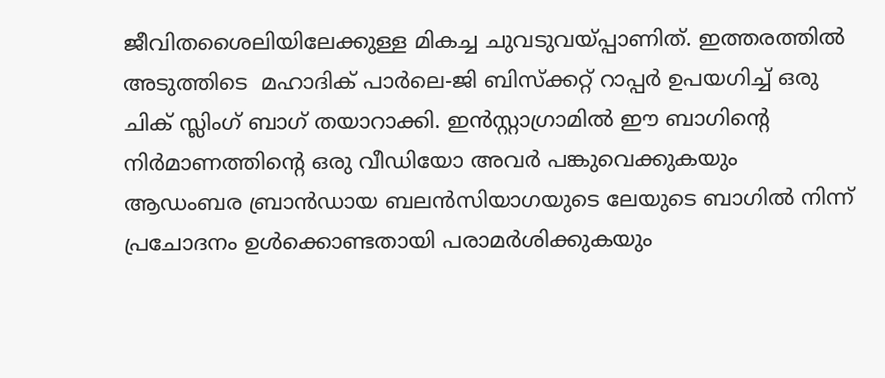ജീവിതശൈലിയിലേക്കുള്ള മികച്ച ചുവടുവയ്പ്പാണിത്. ഇത്തരത്തിൽ അടുത്തിടെ  മഹാദിക് പാർലെ-ജി ബിസ്‌ക്കറ്റ് റാപ്പർ ഉപയഗിച്ച് ഒരു ചിക് സ്ലിംഗ് ബാഗ് തയാറാക്കി. ഇൻസ്റ്റാഗ്രാമിൽ ഈ ബാഗിന്‍റെ നിർമാണത്തിന്‍റെ ഒരു വീഡിയോ അവർ പങ്കുവെക്കുകയും ആഡംബര ബ്രാൻഡായ ബലൻസിയാഗയുടെ ലേയുടെ ബാഗിൽ നിന്ന് പ്രചോദനം ഉൾക്കൊണ്ടതായി പരാമർശിക്കുകയും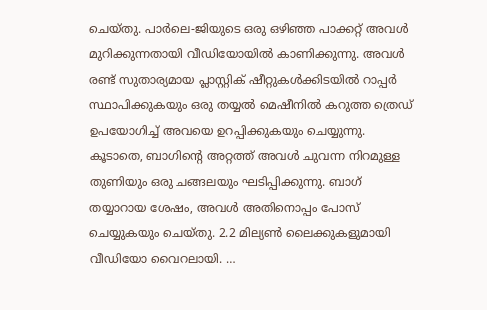ചെയ്തു. പാർലെ-ജിയുടെ ഒരു ഒഴിഞ്ഞ പാക്കറ്റ് അവൾ മുറിക്കുന്നതായി വീഡിയോയിൽ കാണിക്കുന്നു. അവൾ രണ്ട് സുതാര്യമായ പ്ലാസ്റ്റിക് ഷീറ്റുകൾക്കിടയിൽ റാപ്പർ സ്ഥാപിക്കുകയും ഒരു തയ്യൽ മെഷീനിൽ കറുത്ത ത്രെഡ് ഉപയോഗിച്ച് അവയെ ഉറപ്പിക്കുകയും ചെയ്യുന്നു. കൂടാതെ, ബാഗിന്‍റെ അറ്റത്ത് അവൾ ചുവന്ന നിറമുള്ള തുണിയും ഒരു ചങ്ങലയും ഘടിപ്പിക്കുന്നു. ബാഗ് തയ്യാറായ ശേഷം, അവൾ അതിനൊപ്പം പോസ് ചെയ്യുകയും ചെയ്തു. 2.2 മില്യൺ ലൈക്കുകളുമായി വീഡിയോ വൈറലായി. …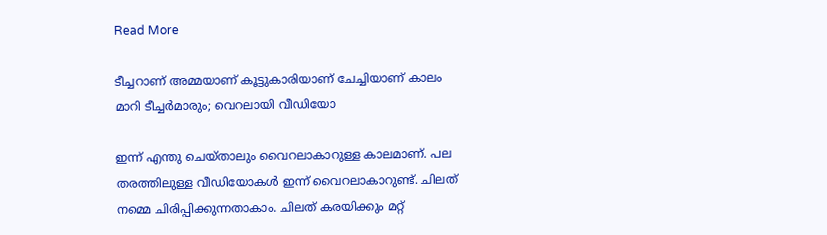Read More

ടീച്ചറാണ് അമ്മയാണ് കൂട്ടുകാരിയാണ് ചേച്ചിയാണ് കാലം മാറി ടീച്ചർമാരും; വെറലായി വീഡിയോ

ഇന്ന് എന്തു ചെയ്താലും വൈറലാകാറുള്ള കാലമാണ്. പല തരത്തിലുള്ള വീഡിയോകൾ ഇന്ന് വൈറലാകാറുണ്ട്. ചിലത് നമ്മെ ചിരിപ്പിക്കുന്നതാകാം. ചിലത് കരയിക്കും മറ്റ്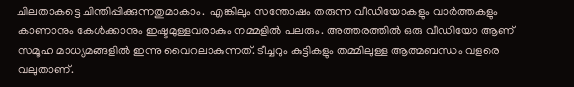ചിലതാകട്ടെ ചിന്തിപ്പിക്കുന്നതുമാകാം.  എങ്കിലും സന്തോഷം തരുന്ന വീഡിയോകളും വാർത്തകളും കാണാനും കേൾക്കാനും ഇഷ്ടമുള്ളവരാകും നമ്മളിൽ പലരും. അത്തരത്തിൽ ഒരു വീഡിയോ ആണ് സമൂഹ മാധ്യമങ്ങളിൽ ഇന്നു വൈറലാകുന്നത്. ടീച്ചറും കുട്ടികളും തമ്മിലുള്ള ആത്മബന്ധം വളരെ വലുതാണ്.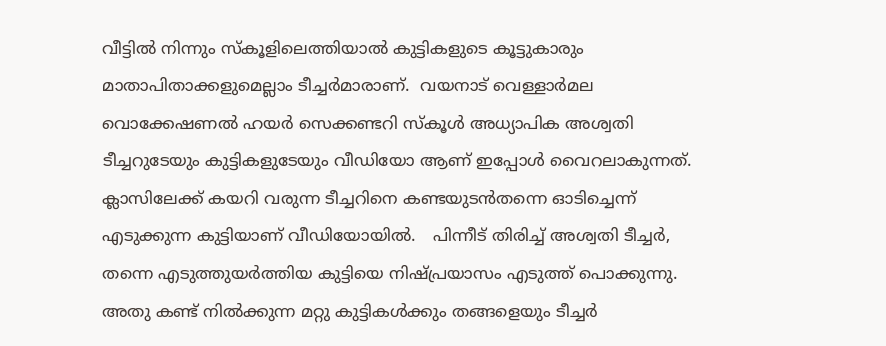വീട്ടിൽ നിന്നും സ്കൂളിലെത്തിയാൽ കുട്ടികളുടെ കൂട്ടുകാരും മാതാപിതാക്കളുമെല്ലാം ടീച്ചർമാരാണ്.  വയനാട് വെള്ളാർമല വൊക്കേഷണൽ ഹയർ സെക്കണ്ടറി സ്കൂൾ അധ്യാപിക അശ്വതി ടീച്ചറുടേയും കുട്ടികളുടേയും വീഡിയോ ആണ് ഇപ്പോൾ വൈറലാകുന്നത്. ക്ലാസിലേക്ക് കയറി വരുന്ന ടീച്ചറിനെ കണ്ടയുടൻതന്നെ ഓടിച്ചെന്ന് എടുക്കുന്ന കുട്ടിയാണ് വീഡിയോയിൽ.   പിന്നീട് തിരിച്ച് അശ്വതി ടീച്ചർ, തന്നെ എടുത്തുയർത്തിയ കുട്ടിയെ നിഷ്പ്രയാസം എടുത്ത് പൊക്കുന്നു. അതു കണ്ട് നിൽക്കുന്ന മറ്റു കുട്ടികൾക്കും തങ്ങളെയും ടീച്ചർ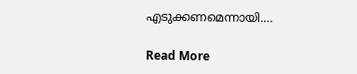എടുക്കണമെന്നായി.…

Read More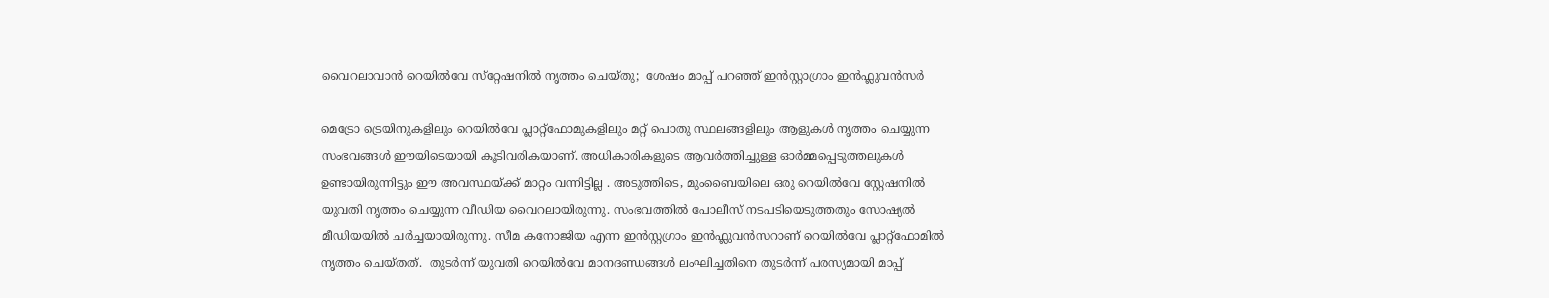വൈറലാവാൻ റെയിൽവേ സ്‌റ്റേഷനിൽ നൃത്തം ചെയ്തു;  ശേഷം മാപ്പ് പറഞ്ഞ് ഇൻസ്റ്റാഗ്രാം ഇൻഫ്ലുവൻസർ

മെട്രോ ട്രെയിനുകളിലും റെയിൽവേ പ്ലാറ്റ്‌ഫോമുകളിലും മറ്റ് പൊതു സ്ഥലങ്ങളിലും ആളുകൾ നൃത്തം ചെയ്യുന്ന സംഭവങ്ങൾ ഈയിടെയായി കൂടിവരികയാണ്. അധികാരികളുടെ ആവർത്തിച്ചുള്ള ഓർമ്മപ്പെടുത്തലുകൾ ഉണ്ടായിരുന്നിട്ടും ഈ അവസ്ഥയ്ക്ക് മാറ്റം വന്നിട്ടില്ല . അടുത്തിടെ, മുംബൈയിലെ ഒരു റെയിൽവേ സ്റ്റേഷനിൽ യുവതി നൃത്തം ചെയ്യുന്ന വീഡിയ വൈറലായിരുന്നു. സംഭവത്തിൽ പോലീസ് നടപടിയെടുത്തതും സോഷ്യൽ മീഡിയയിൽ ചർച്ചയായിരുന്നു. സീമ കനോജിയ എന്ന ഇൻസ്റ്റഗ്രാം ഇൻഫ്ലുവൻസറാണ് റെയിൽവേ പ്ലാറ്റ്‌ഫോമിൽ നൃത്തം ചെയ്തത്.  തുടർന്ന് യുവതി റെയിൽവേ മാനദണ്ഡങ്ങൾ ലംഘിച്ചതിനെ തുടർന്ന് പരസ്യമായി മാപ്പ്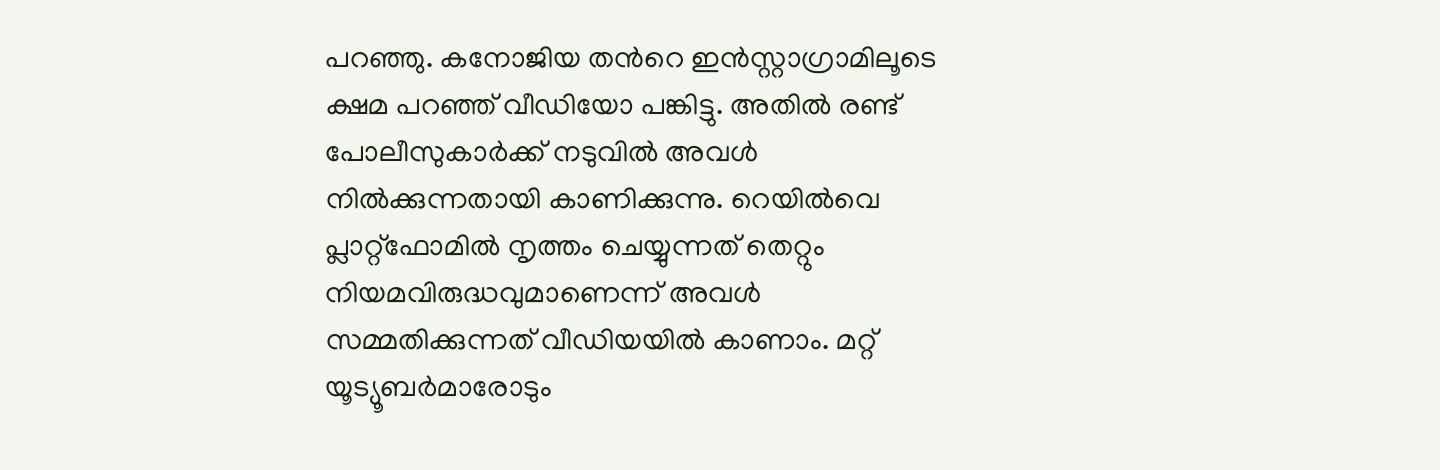പറഞ്ഞു. കനോജിയ തന്‍റെ ഇൻസ്റ്റാഗ്രാമിലൂടെ ക്ഷമ പറഞ്ഞ് വീഡിയോ പങ്കിട്ടു. അതിൽ രണ്ട് പോലീസുകാർക്ക് നടുവിൽ അവൾ നിൽക്കുന്നതായി കാണിക്കുന്നു. റെയിൽവെ പ്ലാറ്റ്‌ഫോമിൽ നൃത്തം ചെയ്യുന്നത് തെറ്റും നിയമവിരുദ്ധവുമാണെന്ന് അവൾ സമ്മതിക്കുന്നത് വീഡിയയിൽ കാണാം. മറ്റ് യൂട്യൂബർമാരോടും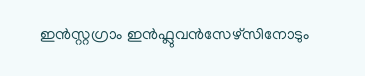ഇൻസ്റ്റഗ്രാം ഇൻഫ്ലുവൻസേഴ്സിനോടും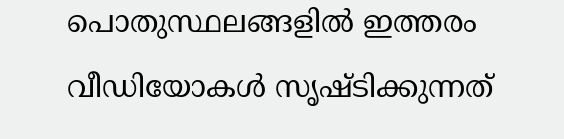പൊതുസ്ഥലങ്ങളിൽ ഇത്തരം വീഡിയോകൾ സൃഷ്‌ടിക്കുന്നത്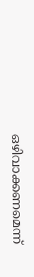ഒഴിവാക്കണമെന്ന്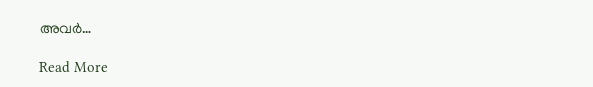അവർ…

Read More